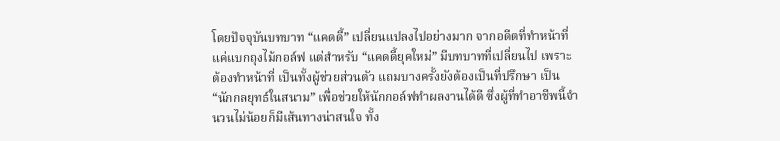โดยปัจจุบันบทบาท “แคดดี้” เปลี่ยนแปลงไปอย่างมาก จากอดีตที่ทำหน้าที่แค่แบกถุงไม้กอล์ฟ แต่สำหรับ “แคดดี้ยุคใหม่” มีบทบาทที่เปลี่ยนไป เพราะต้องทำหน้าที่ เป็นทั้งผู้ช่วยส่วนตัว แถมบางครั้งยังต้องเป็นที่ปรึกษา เป็น “นักกลยุทธ์ในสนาม” เพื่อช่วยให้นักกอล์ฟทำผลงานได้ดี ซึ่งผู้ที่ทำอาชีพนี้จำนวนไม่น้อยก็มีเส้นทางน่าสนใจ ทั้ง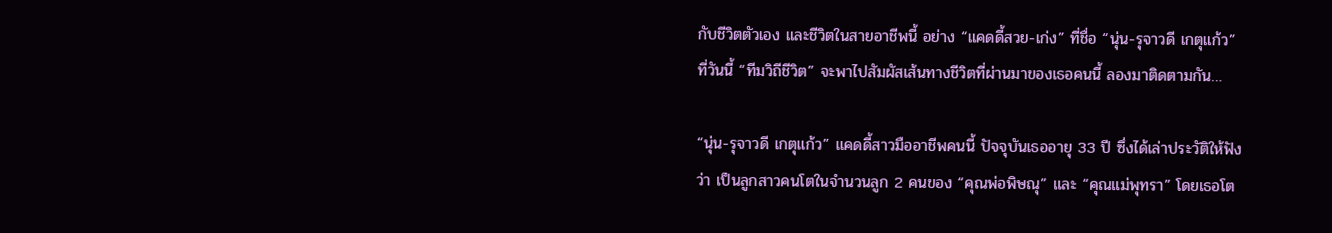กับชีวิตตัวเอง และชีวิตในสายอาชีพนี้ อย่าง “แคดดี้สวย-เก่ง” ที่ชื่อ “นุ่น-รุจาวดี เกตุแก้ว” ที่วันนี้ “ทีมวิถีชีวิต” จะพาไปสัมผัสเส้นทางชีวิตที่ผ่านมาของเธอคนนี้ ลองมาติดตามกัน…

“นุ่น-รุจาวดี เกตุแก้ว” แคดดี้สาวมืออาชีพคนนี้ ปัจจุบันเธออายุ 33 ปี ซึ่งได้เล่าประวัติให้ฟังว่า เป็นลูกสาวคนโตในจำนวนลูก 2 คนของ “คุณพ่อพิษณุ” และ “คุณแม่พุทรา” โดยเธอโต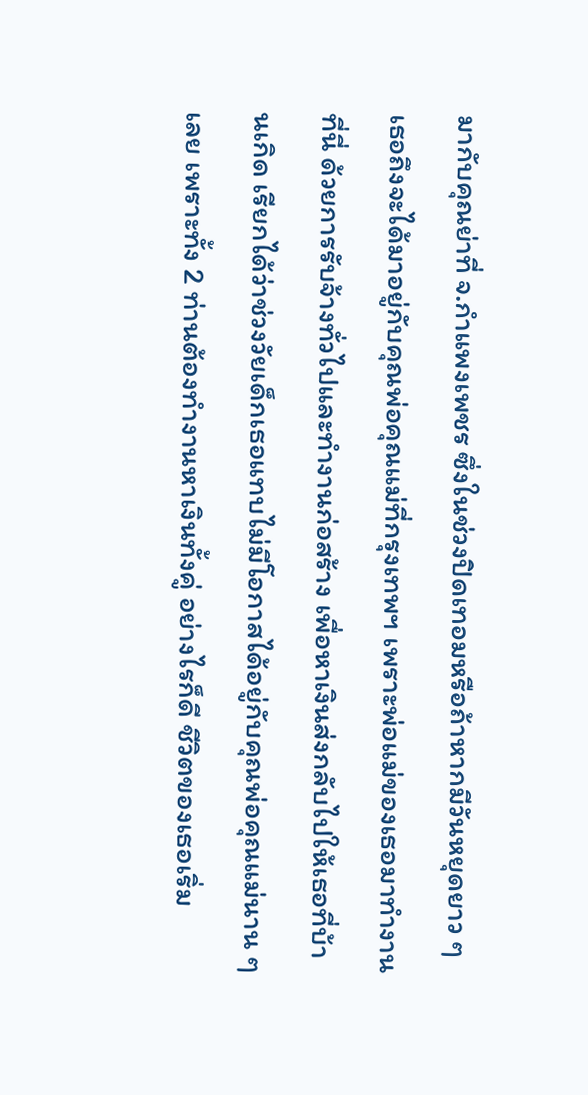มากับคุณย่าที่ จ.กำแพงเพชร ซึ่งในช่วงปิดเทอมหรือถ้าหากมีวันหยุดยาว ๆ เธอถึงจะได้มาอยู่กับคุณพ่อคุณแม่ที่กรุงเทพฯ เพราะพ่อแม่ของเธอมาทำงานที่นี่ ด้วยการรับจ้างทั่วไปและทำงานก่อสร้าง เพื่อหาเงินส่งกลับไปให้เธอที่บ้านเกิด เรียกได้ว่าช่วงวัยเด็กเธอแทบไม่มีโอกาสได้อยู่กับคุณพ่อคุณแม่นาน ๆ เลย เพราะทั้ง 2 ท่านต้องทำงานหาเงินทั้งคู่ อย่างไรก็ดี ชีวิตของเธอเริ่ม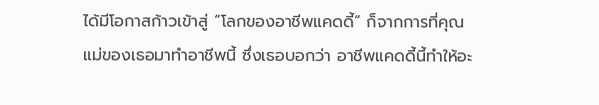ได้มีโอกาสก้าวเข้าสู่ “โลกของอาชีพแคดดี้” ก็จากการที่คุณแม่ของเธอมาทำอาชีพนี้ ซึ่งเธอบอกว่า อาชีพแคดดี้นี้ทำให้อะ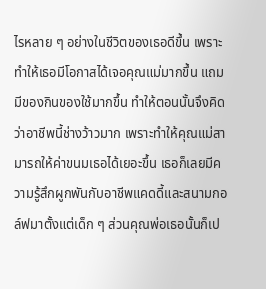ไรหลาย ๆ อย่างในชีวิตของเธอดีขึ้น เพราะทำให้เธอมีโอกาสได้เจอคุณแม่มากขึ้น แถมมีของกินของใช้มากขึ้น ทำให้ตอนนั้นจึงคิดว่าอาชีพนี้ช่างว้าวมาก เพราะทำให้คุณแม่สามารถให้ค่าขนมเธอได้เยอะขึ้น เธอก็เลยมีความรู้สึกผูกพันกับอาชีพแคดดี้และสนามกอล์ฟมาตั้งแต่เด็ก ๆ ส่วนคุณพ่อเธอนั้นก็เป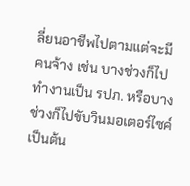ลี่ยนอาชีพไปตามแต่จะมีคนจ้าง เช่น บางช่วงก็ไปทำงานเป็น รปภ. หรือบางช่วงก็ไปขับวินมอเตอร์ไซค์ เป็นต้น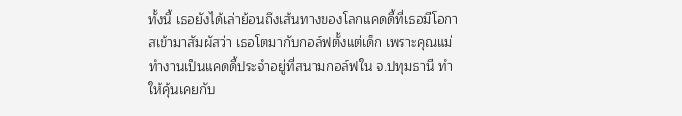ทั้งนี้ เธอยังได้เล่าย้อนถึงเส้นทางของโลกแคดดี้ที่เธอมีโอกาสเข้ามาสัมผัสว่า เธอโตมากับกอล์ฟตั้งแต่เด็ก เพราะคุณแม่ทำงานเป็นแคดดี้ประจำอยู่ที่สนามกอล์ฟใน จ.ปทุมธานี ทำให้คุ้นเคยกับ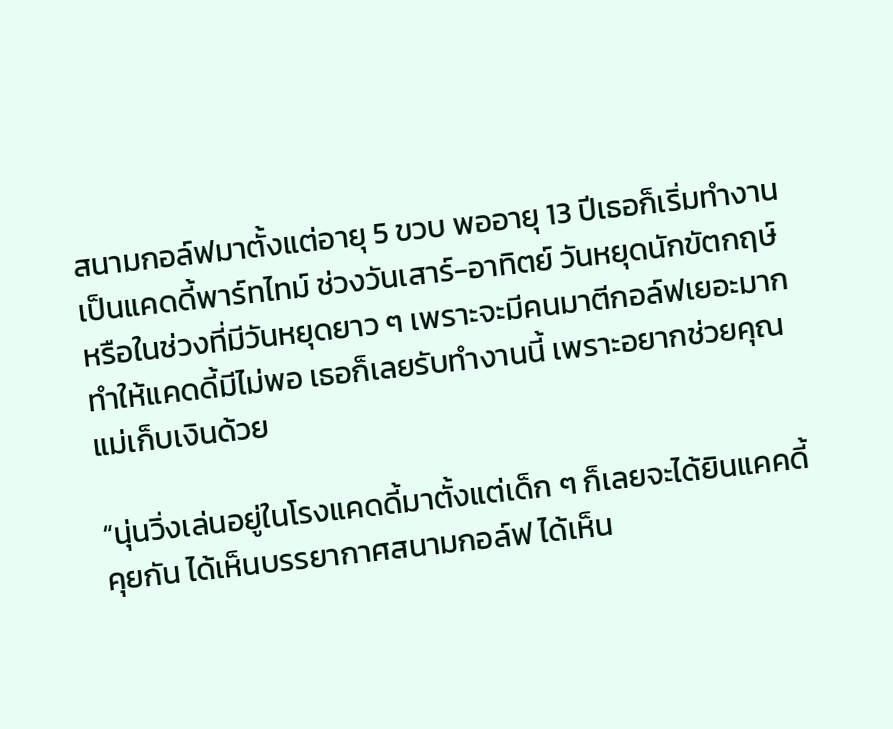สนามกอล์ฟมาตั้งแต่อายุ 5 ขวบ พออายุ 13 ปีเธอก็เริ่มทำงานเป็นแคดดี้พาร์ทไทม์ ช่วงวันเสาร์-อาทิตย์ วันหยุดนักขัตกฤษ์ หรือในช่วงที่มีวันหยุดยาว ๆ เพราะจะมีคนมาตีกอล์ฟเยอะมาก ทำให้แคดดี้มีไม่พอ เธอก็เลยรับทำงานนี้ เพราะอยากช่วยคุณแม่เก็บเงินด้วย

“นุ่นวิ่งเล่นอยู่ในโรงแคดดี้มาตั้งแต่เด็ก ๆ ก็เลยจะได้ยินแคคดี้คุยกัน ได้เห็นบรรยากาศสนามกอล์ฟ ได้เห็น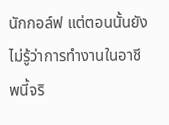นักกอล์ฟ แต่ตอนนั้นยังไม่รู้ว่าการทำงานในอาชีพนี้จริ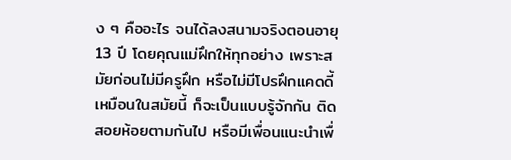ง ๆ คืออะไร จนได้ลงสนามจริงตอนอายุ 13 ปี โดยคุณแม่ฝึกให้ทุกอย่าง เพราะสมัยก่อนไม่มีครูฝึก หรือไม่มีโปรฝึกแคดดี้เหมือนในสมัยนี้ ก็จะเป็นแบบรู้จักกัน ติดสอยห้อยตามกันไป หรือมีเพื่อนแนะนำเพื่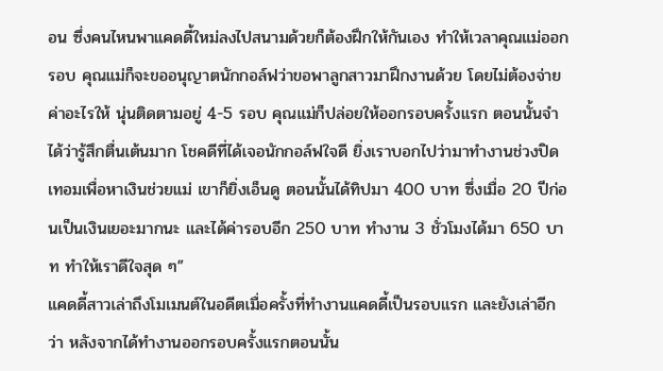อน ซึ่งคนไหนพาแคดดี้ใหม่ลงไปสนามด้วยก็ต้องฝึกให้กันเอง ทำให้เวลาคุณแม่ออกรอบ คุณแม่ก็จะขออนุญาตนักกอล์ฟว่าขอพาลูกสาวมาฝึกงานด้วย โดยไม่ต้องจ่ายค่าอะไรให้ นุ่นติดตามอยู่ 4-5 รอบ คุณแม่ก็ปล่อยให้ออกรอบครั้งแรก ตอนนั้นจำได้ว่ารู้สึกตื่นเต้นมาก โชคดีที่ได้เจอนักกอล์ฟใจดี ยิ่งเราบอกไปว่ามาทำงานช่วงปิดเทอมเพื่อหาเงินช่วยแม่ เขาก็ยิ่งเอ็นดู ตอนนั้นได้ทิปมา 400 บาท ซึ่งเมื่อ 20 ปีก่อนเป็นเงินเยอะมากนะ และได้ค่ารอบอีก 250 บาท ทำงาน 3 ชั่วโมงได้มา 650 บาท ทำให้เราดีใจสุด ๆ”
แคดดี้สาวเล่าถึงโมเมนต์ในอดีตเมื่อครั้งที่ทำงานแคดดี้เป็นรอบแรก และยังเล่าอีกว่า หลังจากได้ทำงานออกรอบครั้งแรกตอนนั้น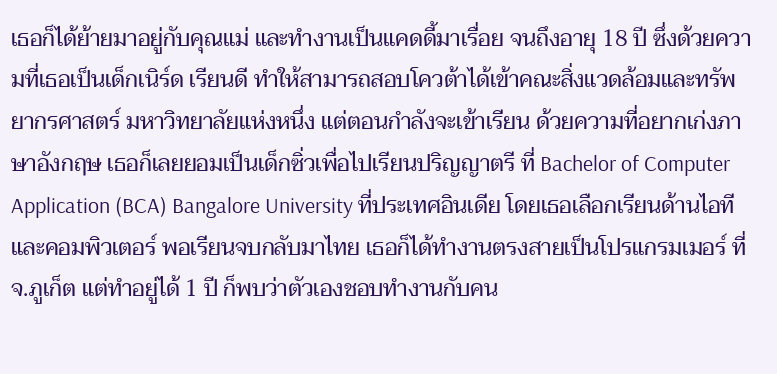เธอก็ได้ย้ายมาอยู่กับคุณแม่ และทำงานเป็นแคดดี้มาเรื่อย จนถึงอายุ 18 ปี ซึ่งด้วยความที่เธอเป็นเด็กเนิร์ด เรียนดี ทำให้สามารถสอบโควต้าได้เข้าคณะสิ่งแวดล้อมและทรัพยากรศาสตร์ มหาวิทยาลัยแห่งหนึ่ง แต่ตอนกำลังจะเข้าเรียน ด้วยความที่อยากเก่งภาษาอังกฤษ เธอก็เลยยอมเป็นเด็กซิ่วเพื่อไปเรียนปริญญาตรี ที่ Bachelor of Computer Application (BCA) Bangalore University ที่ประเทศอินเดีย โดยเธอเลือกเรียนด้านไอทีและคอมพิวเตอร์ พอเรียนจบกลับมาไทย เธอก็ได้ทำงานตรงสายเป็นโปรแกรมเมอร์ ที่ จ.ภูเก็ต แต่ทำอยู่ได้ 1 ปี ก็พบว่าตัวเองชอบทำงานกับคน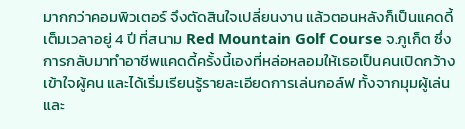มากกว่าคอมพิวเตอร์ จึงตัดสินใจเปลี่ยนงาน แล้วตอนหลังก็เป็นแคดดี้เต็มเวลาอยู่ 4 ปี ที่สนาม Red Mountain Golf Course จ.ภูเก็ต ซึ่งการกลับมาทำอาชีพแคดดี้ครั้งนี้เองที่หล่อหลอมให้เธอเป็นคนเปิดกว้าง เข้าใจผู้คน และได้เริ่มเรียนรู้รายละเอียดการเล่นกอล์ฟ ทั้งจากมุมผู้เล่นและ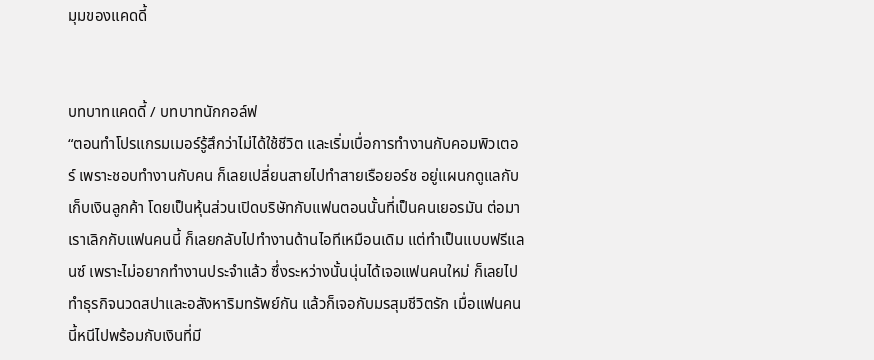มุมของแคดดี้


บทบาทแคดดี้ / บทบาทนักกอล์ฟ
“ตอนทำโปรแกรมเมอร์รู้สึกว่าไม่ได้ใช้ชีวิต และเริ่มเบื่อการทำงานกับคอมพิวเตอร์ เพราะชอบทำงานกับคน ก็เลยเปลี่ยนสายไปทำสายเรือยอร์ช อยู่แผนกดูแลกับเก็บเงินลูกค้า โดยเป็นหุ้นส่วนเปิดบริษัทกับแฟนตอนนั้นที่เป็นคนเยอรมัน ต่อมาเราเลิกกับแฟนคนนี้ ก็เลยกลับไปทำงานด้านไอทีเหมือนเดิม แต่ทำเป็นแบบฟรีแลนซ์ เพราะไม่อยากทำงานประจำแล้ว ซึ่งระหว่างนั้นนุ่นได้เจอแฟนคนใหม่ ก็เลยไปทำธุรกิจนวดสปาและอสังหาริมทรัพย์กัน แล้วก็เจอกับมรสุมชีวิตรัก เมื่อแฟนคนนี้หนีไปพร้อมกับเงินที่มี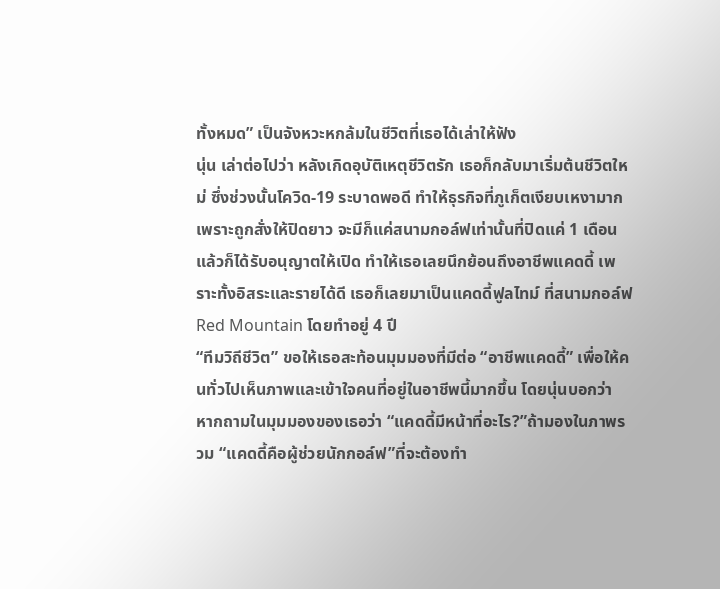ทั้งหมด” เป็นจังหวะหกล้มในชีวิตที่เธอได้เล่าให้ฟัง
นุ่น เล่าต่อไปว่า หลังเกิดอุบัติเหตุชีวิตรัก เธอก็กลับมาเริ่มต้นชีวิตใหม่ ซึ่งช่วงนั้นโควิด-19 ระบาดพอดี ทำให้ธุรกิจที่ภูเก็ตเงียบเหงามากเพราะถูกสั่งให้ปิดยาว จะมีก็แค่สนามกอล์ฟเท่านั้นที่ปิดแค่ 1 เดือน แล้วก็ได้รับอนุญาตให้เปิด ทำให้เธอเลยนึกย้อนถึงอาชีพแคดดี้ เพราะทั้งอิสระและรายได้ดี เธอก็เลยมาเป็นแคดดี้ฟูลไทม์ ที่สนามกอล์ฟ Red Mountain โดยทำอยู่ 4 ปี
“ทีมวิถีชีวิต” ขอให้เธอสะท้อนมุมมองที่มีต่อ “อาชีพแคดดี้” เพื่อให้คนทั่วไปเห็นภาพและเข้าใจคนที่อยู่ในอาชีพนี้มากขึ้น โดยนุ่นบอกว่า หากถามในมุมมองของเธอว่า “แคดดี้มีหน้าที่อะไร?”ถ้ามองในภาพรวม “แคดดี้คือผู้ช่วยนักกอล์ฟ”ที่จะต้องทำ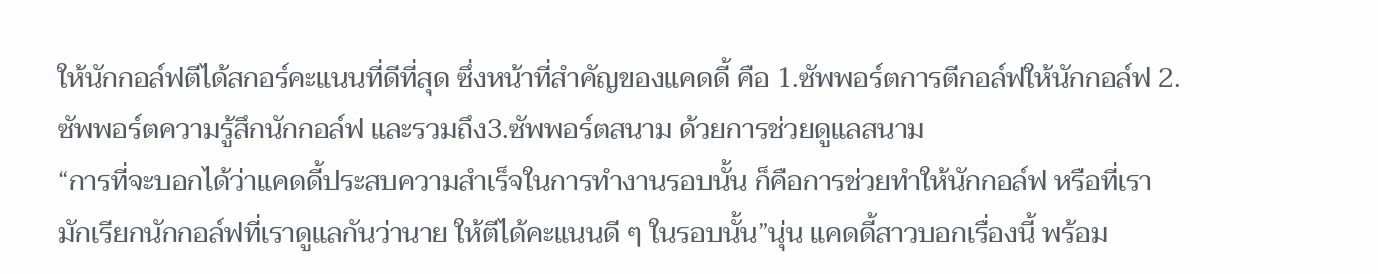ให้นักกอล์ฟตีได้สกอร์คะแนนที่ดีที่สุด ซึ่งหน้าที่สำคัญของแคดดี้ คือ 1.ซัพพอร์ตการตีกอล์ฟให้นักกอล์ฟ 2.ซัพพอร์ตความรู้สึกนักกอล์ฟ และรวมถึง3.ซัพพอร์ตสนาม ด้วยการช่วยดูแลสนาม
“การที่จะบอกได้ว่าแคดดี้ประสบความสำเร็จในการทำงานรอบนั้น ก็คือการช่วยทำให้นักกอล์ฟ หรือที่เรามักเรียกนักกอล์ฟที่เราดูแลกันว่านาย ให้ตีได้คะแนนดี ๆ ในรอบนั้น”นุ่น แคดดี้สาวบอกเรื่องนี้ พร้อม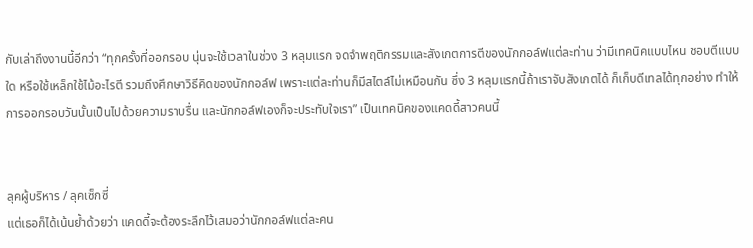กับเล่าถึงงานนี้อีกว่า “ทุกครั้งที่ออกรอบ นุ่นจะใช้เวลาในช่วง 3 หลุมแรก จดจำพฤติกรรมและสังเกตการตีของนักกอล์ฟแต่ละท่าน ว่ามีเทคนิคแบบไหน ชอบตีแบบใด หรือใช้เหล็กใช้ไม้อะไรตี รวมถึงศึกษาวิธีคิดของนักกอล์ฟ เพราะแต่ละท่านก็มีสไตล์ไม่เหมือนกัน ซึ่ง 3 หลุมแรกนี้ถ้าเราจับสังเกตได้ ก็เก็บดีเทลได้ทุกอย่าง ทำให้การออกรอบวันนั้นเป็นไปด้วยความราบรื่น และนักกอล์ฟเองก็จะประทับใจเรา” เป็นเทคนิคของแคดดี้สาวคนนี้


ลุคผู้บริหาร / ลุคเซ็กซี่
แต่เธอก็ได้เน้นย้ำด้วยว่า แคดดี้จะต้องระลึกไว้เสมอว่านักกอล์ฟแต่ละคน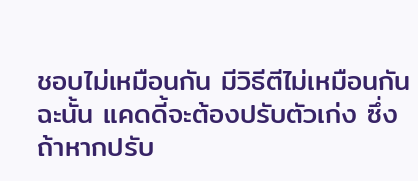ชอบไม่เหมือนกัน มีวิธีตีไม่เหมือนกัน ฉะนั้น แคดดี้จะต้องปรับตัวเก่ง ซึ่งถ้าหากปรับ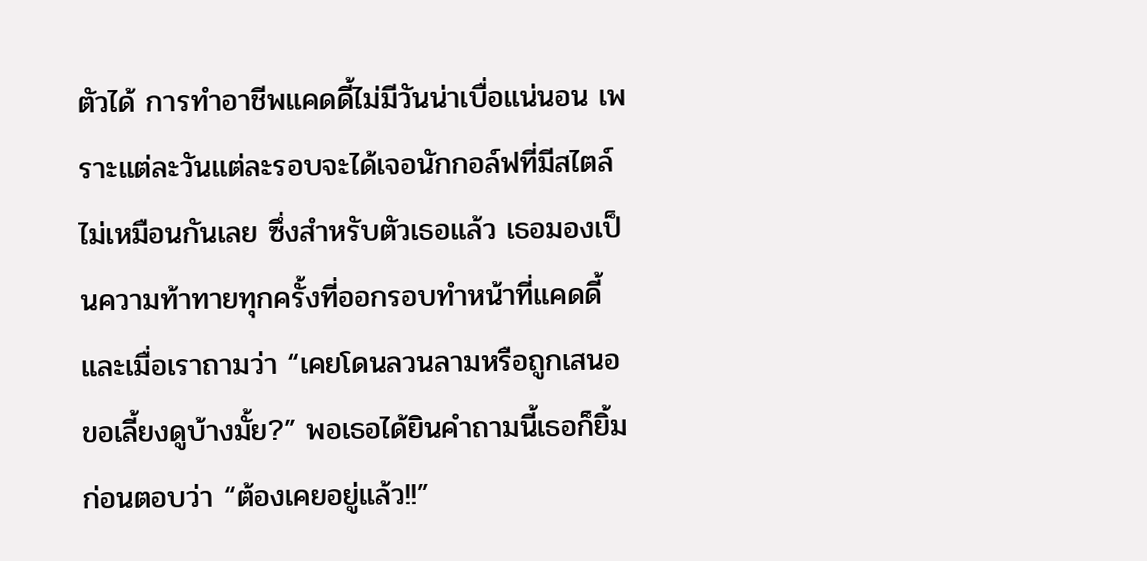ตัวได้ การทำอาชีพแคดดี้ไม่มีวันน่าเบื่อแน่นอน เพราะแต่ละวันแต่ละรอบจะได้เจอนักกอล์ฟที่มีสไตล์ไม่เหมือนกันเลย ซึ่งสำหรับตัวเธอแล้ว เธอมองเป็นความท้าทายทุกครั้งที่ออกรอบทำหน้าที่แคดดี้
และเมื่อเราถามว่า “เคยโดนลวนลามหรือถูกเสนอขอเลี้ยงดูบ้างมั้ย?” พอเธอได้ยินคำถามนี้เธอก็ยิ้ม ก่อนตอบว่า “ต้องเคยอยู่แล้ว!!”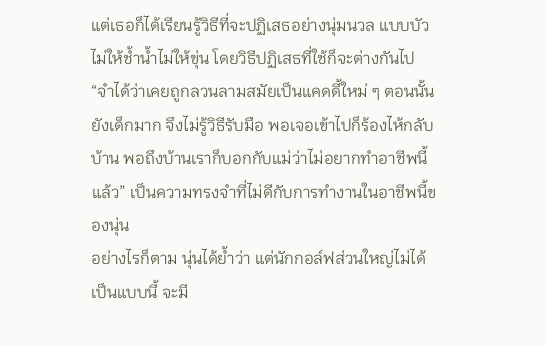แต่เธอก็ได้เรียนรู้วิธีที่จะปฏิเสธอย่างนุ่มนวล แบบบัวไม่ให้ช้ำน้ำไม่ให้ขุ่น โดยวิธีปฏิเสธที่ใช้ก็จะต่างกันไป “จำได้ว่าเคยถูกลวนลามสมัยเป็นแคดดี้ใหม่ ๆ ตอนนั้นยังเด็กมาก จึงไม่รู้วิธีรับมือ พอเจอเข้าไปก็ร้องไห้กลับบ้าน พอถึงบ้านเราก็บอกกับแม่ว่าไม่อยากทำอาชีพนี้แล้ว” เป็นความทรงจำที่ไม่ดีกับการทำงานในอาชีพนี้ของนุ่น
อย่างไรก็ตาม นุ่นได้ย้ำว่า แต่นักกอล์ฟส่วนใหญ่ไม่ได้เป็นแบบนี้ จะมี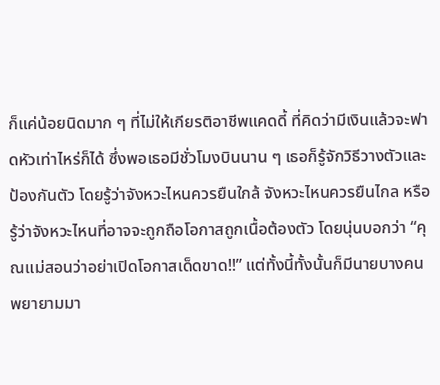ก็แค่น้อยนิดมาก ๆ ที่ไม่ให้เกียรติอาชีพแคดดี้ ที่คิดว่ามีเงินแล้วจะฟาดหัวเท่าไหร่ก็ได้ ซึ่งพอเธอมีชั่วโมงบินนาน ๆ เธอก็รู้จักวิธีวางตัวและป้องกันตัว โดยรู้ว่าจังหวะไหนควรยืนใกล้ จังหวะไหนควรยืนไกล หรือรู้ว่าจังหวะไหนที่อาจจะถูกถือโอกาสถูกเนื้อต้องตัว โดยนุ่นบอกว่า “คุณแม่สอนว่าอย่าเปิดโอกาสเด็ดขาด!!” แต่ทั้งนี้ทั้งนั้นก็มีนายบางคนพยายามมา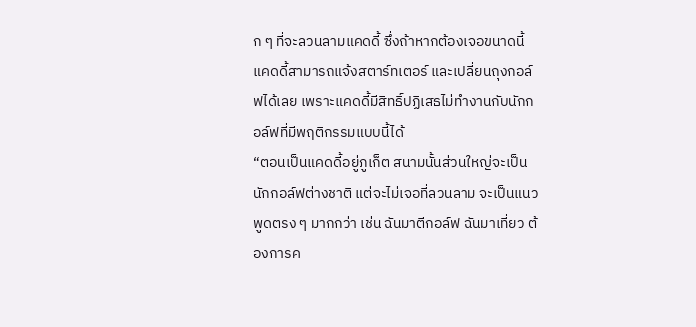ก ๆ ที่จะลวนลามแคดดี้ ซึ่งถ้าหากต้องเจอขนาดนี้ แคดดี้สามารถแจ้งสตาร์ทเตอร์ และเปลี่ยนถุงกอล์ฟได้เลย เพราะแคดดี้มีสิทธิ์ปฏิเสธไม่ทำงานกับนักกอล์ฟที่มีพฤติกรรมแบบนี้ได้
“ตอนเป็นแคดดี้อยู่ภูเก็ต สนามนั้นส่วนใหญ่จะเป็นนักกอล์ฟต่างชาติ แต่จะไม่เจอที่ลวนลาม จะเป็นแนวพูดตรง ๆ มากกว่า เช่น ฉันมาตีกอล์ฟ ฉันมาเที่ยว ต้องการค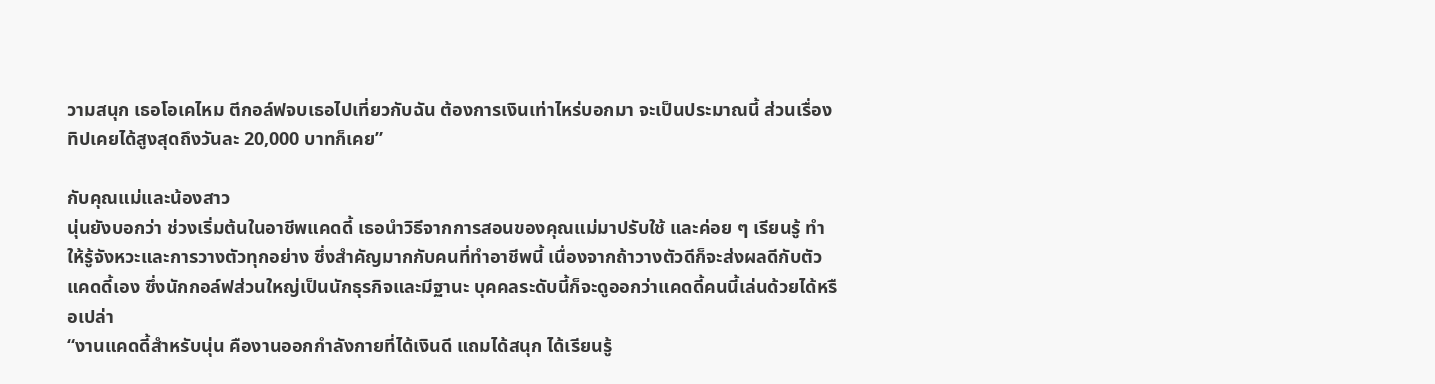วามสนุก เธอโอเคไหม ตีกอล์ฟจบเธอไปเที่ยวกับฉัน ต้องการเงินเท่าไหร่บอกมา จะเป็นประมาณนี้ ส่วนเรื่องทิปเคยได้สูงสุดถึงวันละ 20,000 บาทก็เคย”

กับคุณแม่และน้องสาว
นุ่นยังบอกว่า ช่วงเริ่มต้นในอาชีพแคดดี้ เธอนำวิธีจากการสอนของคุณแม่มาปรับใช้ และค่อย ๆ เรียนรู้ ทำให้รู้จังหวะและการวางตัวทุกอย่าง ซึ่งสำคัญมากกับคนที่ทำอาชีพนี้ เนื่องจากถ้าวางตัวดีก็จะส่งผลดีกับตัวแคดดี้เอง ซึ่งนักกอล์ฟส่วนใหญ่เป็นนักธุรกิจและมีฐานะ บุคคลระดับนี้ก็จะดูออกว่าแคดดี้คนนี้เล่นด้วยได้หรือเปล่า
“งานแคดดี้สำหรับนุ่น คืองานออกกำลังกายที่ได้เงินดี แถมได้สนุก ได้เรียนรู้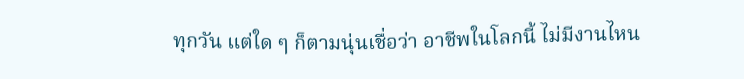ทุกวัน แต่ใด ๆ ก็ตามนุ่นเชื่อว่า อาชีพในโลกนี้ ไม่มีงานไหน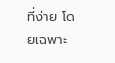ที่ง่าย โดยเฉพาะ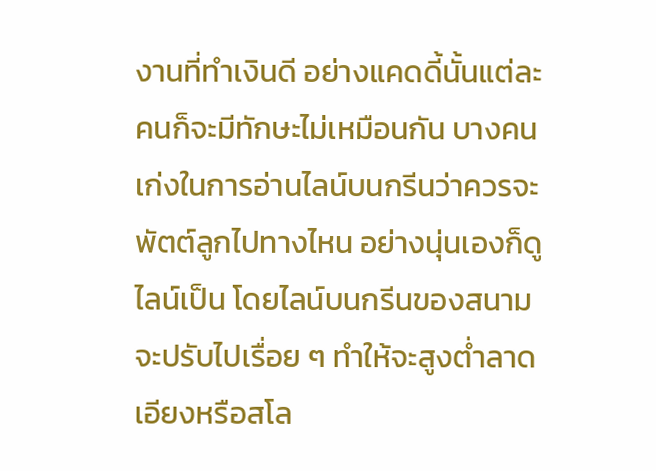งานที่ทำเงินดี อย่างแคดดี้นั้นแต่ละคนก็จะมีทักษะไม่เหมือนกัน บางคนเก่งในการอ่านไลน์บนกรีนว่าควรจะพัตต์ลูกไปทางไหน อย่างนุ่นเองก็ดูไลน์เป็น โดยไลน์บนกรีนของสนามจะปรับไปเรื่อย ๆ ทำให้จะสูงต่ำลาดเอียงหรือสโล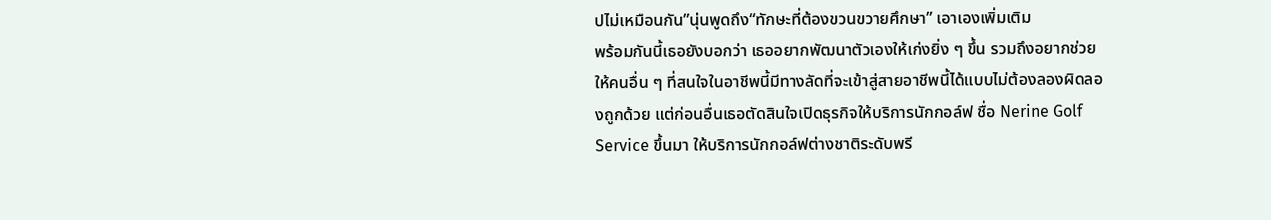ปไม่เหมือนกัน”นุ่นพูดถึง“ทักษะที่ต้องขวนขวายศึกษา” เอาเองเพิ่มเติม
พร้อมกันนี้เธอยังบอกว่า เธออยากพัฒนาตัวเองให้เก่งยิ่ง ๆ ขึ้น รวมถึงอยากช่วยให้คนอื่น ๆ ที่สนใจในอาชีพนี้มีทางลัดที่จะเข้าสู่สายอาชีพนี้ได้แบบไม่ต้องลองผิดลองถูกด้วย แต่ก่อนอื่นเธอตัดสินใจเปิดธุรกิจให้บริการนักกอล์ฟ ชื่อ Nerine Golf Service ขึ้นมา ให้บริการนักกอล์ฟต่างชาติระดับพรี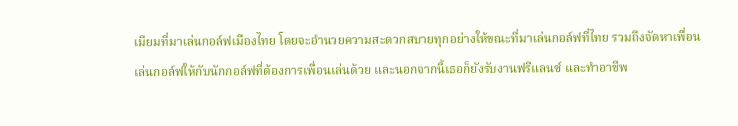เมียมที่มาเล่นกอล์ฟเมืองไทย โดยจะอำนวยความสะดวกสบายทุกอย่างให้ขณะที่มาเล่นกอล์ฟที่ไทย รวมถึงจัดหาเพื่อนเล่นกอล์ฟให้กับนักกอล์ฟที่ต้องการเพื่อนเล่นด้วย และนอกจากนี้เธอก็ยังรับงานฟรีแลนซ์ และทำอาชีพ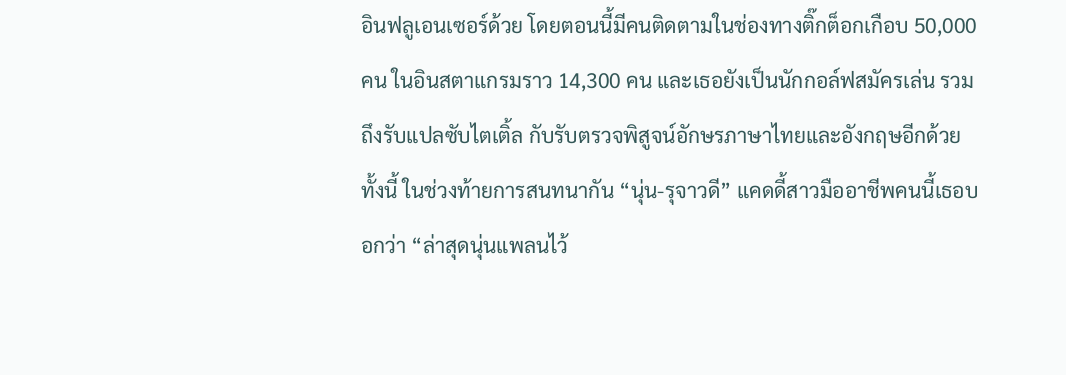อินฟลูเอนเซอร์ด้วย โดยตอนนี้มีคนติดตามในช่องทางติ๊กต็อกเกือบ 50,000 คน ในอินสตาแกรมราว 14,300 คน และเธอยังเป็นนักกอล์ฟสมัครเล่น รวมถึงรับแปลซับไตเติ้ล กับรับตรวจพิสูจน์อักษรภาษาไทยและอังกฤษอีกด้วย
ทั้งนี้ ในช่วงท้ายการสนทนากัน “นุ่น-รุจาวดี” แคดดี้สาวมืออาชีพคนนี้เธอบอกว่า “ล่าสุดนุ่นแพลนไว้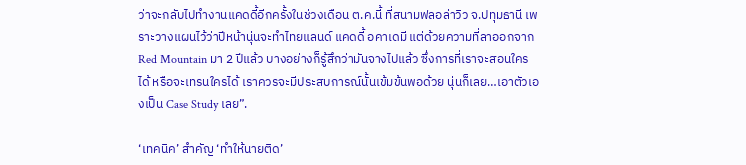ว่าจะกลับไปทำงานแคดดี้อีกครั้งในช่วงเดือน ต.ค.นี้ ที่สนามฟลอล่าวิว จ.ปทุมธานี เพราะวางแผนไว้ว่าปีหน้านุ่นจะทำไทยแลนด์ แคดดี้ อคาเดมี แต่ด้วยความที่ลาออกจาก Red Mountain มา 2 ปีแล้ว บางอย่างก็รู้สึกว่ามันจางไปแล้ว ซึ่งการที่เราจะสอนใครได้ หรือจะเทรนใครได้ เราควรจะมีประสบการณ์นั้นเข้มข้นพอด้วย นุ่นก็เลย…เอาตัวเองเป็น Case Study เลย”.

‘เทคนิค’ สำคัญ ‘ทำให้นายติด’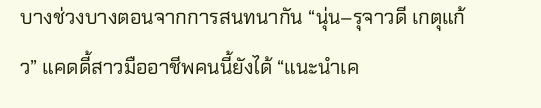บางช่วงบางตอนจากการสนทนากัน “นุ่น–รุจาวดี เกตุแก้ว” แคดดี้สาวมืออาชีพคนนี้ยังได้ “แนะนำเค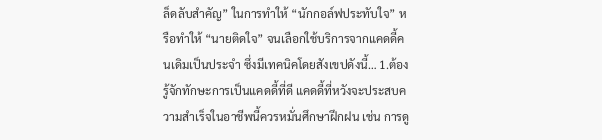ล็ดลับสำคัญ” ในการทำให้ “นักกอล์ฟประทับใจ” หรือทำให้ “นายติดใจ” จนเลือกใช้บริการจากแคดดี้คนเดิมเป็นประจำ ซึ่งมีเทคนิคโดยสังเขปดังนี้… 1.ต้องรู้จักทักษะการเป็นแคดดี้ที่ดี แคดดี้ที่หวังจะประสบความสำเร็จในอาชีพนี้ควรหมั่นศึกษาฝึกฝน เช่น การดู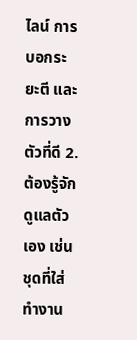ไลน์ การบอกระยะตี และการวางตัวที่ดี 2.ต้องรู้จักดูแลตัวเอง เช่น ชุดที่ใส่ทำงาน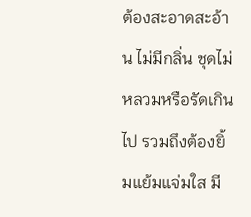ต้องสะอาดสะอ้าน ไม่มีกลิ่น ชุดไม่หลวมหรือรัดเกินไป รวมถึงต้องยิ้มแย้มแจ่มใส มี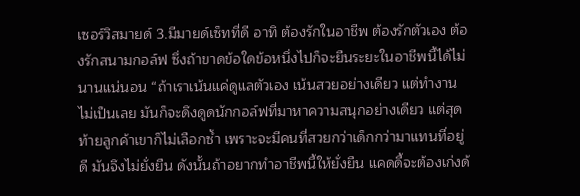เซอร์วิสมายด์ 3.มีมายด์เซ็ทที่ดี อาทิ ต้องรักในอาชีพ ต้องรักตัวเอง ต้องรักสนามกอล์ฟ ซึ่งถ้าขาดข้อใดข้อหนึ่งไปก็จะยืนระยะในอาชีพนี้ได้ไม่นานแน่นอน “ถ้าเราเน้นแค่ดูแลตัวเอง เน้นสวยอย่างเดียว แต่ทำงานไม่เป็นเลย มันก็จะดึงดูดนักกอล์ฟที่มาหาความสนุกอย่างเดียว แต่สุดท้ายลูกค้าเขาก็ไม่เลือกซ้ำ เพราะจะมีคนที่สวยกว่าเด็กกว่ามาแทนที่อยู่ดี มันจึงไม่ยั่งยืน ดังนั้นถ้าอยากทำอาชีพนี้ให้ยั่งยืน แคดดี้จะต้องเก่งด้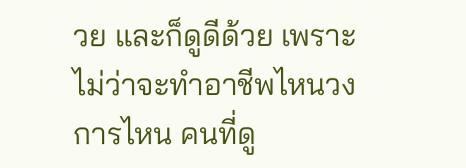วย และก็ดูดีด้วย เพราะไม่ว่าจะทำอาชีพไหนวงการไหน คนที่ดู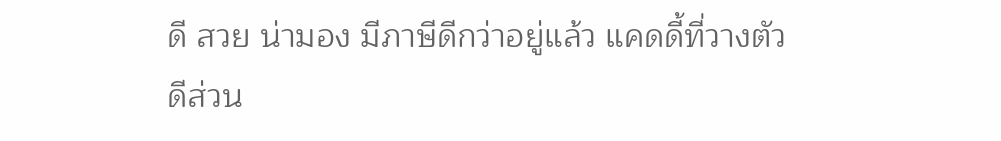ดี สวย น่ามอง มีภาษีดีกว่าอยู่แล้ว แคดดี้ที่วางตัวดีส่วน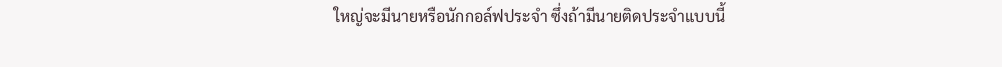ใหญ่จะมีนายหรือนักกอล์ฟประจำ ซึ่งถ้ามีนายติดประจำแบบนี้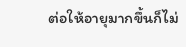ต่อให้อายุมากขึ้นก็ไม่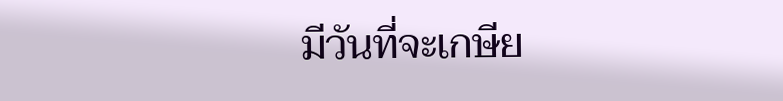มีวันที่จะเกษีย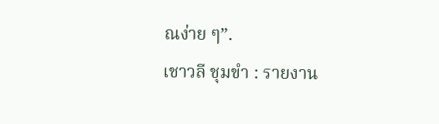ณง่าย ๆ”.
เชาวลี ชุมขำ : รายงาน